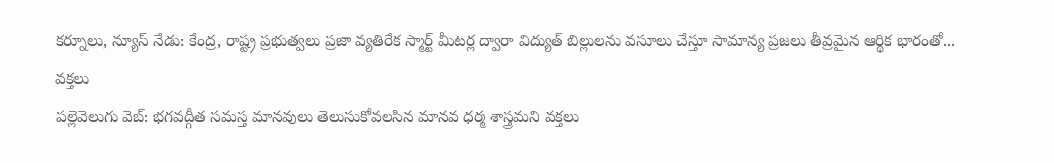కర్నూలు, న్యూస్ నేడు: కేంద్ర, రాష్ట్ర ప్రభుత్వలు ప్రజా వ్యతిరేక స్మార్ట్ మీటర్ల ద్వారా విద్యుత్ బిల్లులను వసూలు చేస్తూ సామాన్య ప్రజలు తీవ్రమైన ఆర్థిక భారంతో...
వక్తలు
పల్లెవెలుగు వెబ్: భగవద్గీత సమస్త మానవులు తెలుసుకోవలసిన మానవ ధర్మ శాస్త్రమని వక్తలు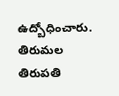ఉద్బోధించారు. తిరుమల తిరుపతి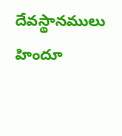దేవస్థానములు హిందూ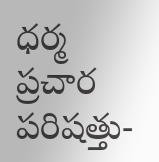ధర్మ ప్రచార పరిషత్తు-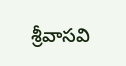శ్రీవాసవి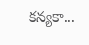కన్యకా...